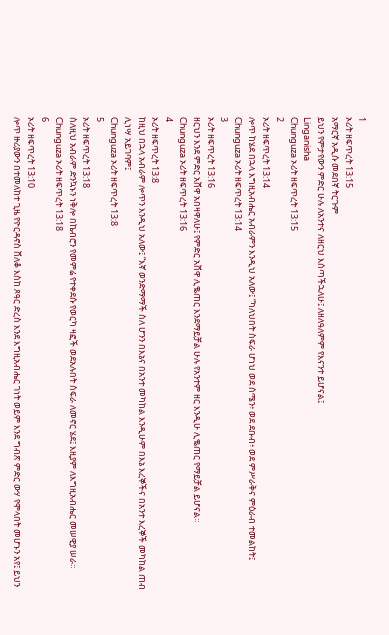1
ኦሪት ዘፍጥረት 13:15
አማርኛ አዲሱ መደበኛ ትርጉም
ይህን የምታየውን ምድር ሁሉ ለአንተና ለዘርህ እሰጣችኋለሁ፤ ለዘለዓለምም የእናንተ ይሆናል፤
Linganisha
Chunguza ኦሪት ዘፍጥረት 13:15
2
ኦሪት ዘፍጥረት 13:14
ሎጥ ከሄደ በኋላ እግዚአብሔር አብራምን እንዲህ አለው፤ “ካለህበት ስፍራ ሆነህ ወደ ሰሜን፥ ወደ ደቡብ፥ ወደ ምሥራቅና ምዕራብ ተመልከት፤
Chunguza ኦሪት ዘፍጥረት 13:14
3
ኦሪት ዘፍጥረት 13:16
ዘርህን እንደ ምድር አሸዋ አበዛዋለሁ፤ የምድር አሸዋ ሊቈጠር እንደማይቻል ሁሉ የአንተም ዘር እንዲሁ ሊቈጠር የማይቻል ይሆናል።
Chunguza ኦሪት ዘፍጥረት 13:16
4
ኦሪት ዘፍጥረት 13:8
ከዚህ በኋላ አብራም ሎጥን እንዲህ አለው፤ “እኛ ወንድማማች ስለ ሆንን በእኔና በአንተ መካከል እንዲሁም በእኔ እረኞችና በአንተ እረኞች መካከል ጠብ ሊነሣ አይገባም፤
Chunguza ኦሪት ዘፍጥረት 13:8
5
ኦሪት ዘፍጥረት 13:18
ስለዚህ አብራም ድንኳኑን ነቅሎ በኬብሮን የመምሬ የተቀደሱ የወርካ ዛፎች ወደአሉበት ስፍራ ለመኖር ሄደ፤ እዚያም ለእግዚአብሔር መሠዊያ ሠራ።
Chunguza ኦሪት ዘፍጥረት 13:18
6
ኦሪት ዘፍጥረት 13:10
ሎጥ ዙሪያውን በተመለከተ ጊዜ የዮርዳኖስ ሸለቆ እስከ ጾዓር ድረስ እንደ እግዚአብሔር ገነት ወይም እንደ ግብጽ ምድር ውሃ የሞላበት መሆኑን አየ፤ ይህን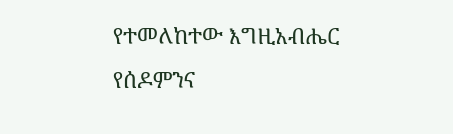የተመለከተው እግዚአብሔር የሰዶምንና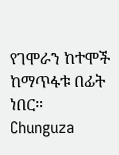የገሞራን ከተሞች ከማጥፋቱ በፊት ነበር።
Chunguza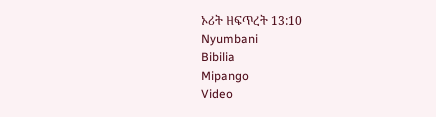ኦሪት ዘፍጥረት 13:10
Nyumbani
Bibilia
Mipango
Video